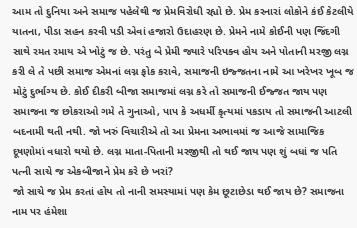આમ તો દુનિયા અને સમાજ પહેલેથી જ પ્રેમવિરોધી રહ્યો છે. પ્રેમ કરનારાં લોકોને કંઈ કેટલીયે યાતના, પીડા સહન કરવી પડી એવાં હજારો ઉદાહરણ છે. પ્રેમને નામે કોઈની પણ જિંદગી સાથે રમત રમાય એ ખોટું જ છે. પરંતુ બે પ્રેમી જ્યારે પરિપક્વ હોય અને પોતાની મરજી લગ્ન કરી લે તે પછી સમાજ એમનાં લગ્ન ફોક કરાવે, સમાજની ઇજ્જતના નામે આ ખરેખર ખૂબ જ મોટું દુર્ભાગ્ય છે. કોઈ દીકરી બીજા સમાજમાં લગ્ન કરે તો સમાજની ઈજ્જત જાય પણ સમાજના જ છોકરાઓ ગમે તે ગુનાઓ, પાપ કે અધર્મી કૃત્યમાં પકડાય તો સમાજની આટલી બદનામી થતી નથી. જો ખરું વિચારીએ તો આ પ્રેમના અભાવમાં જ આજે સામાજિક દૂષણોમાં વધારો થયો છે. લગ્ન માતા-પિતાની મરજીથી તો થઈ જાય પણ શું બધાં જ પતિ પત્ની સાચે જ એકબીજાને પ્રેમ કરે છે ખરાં?
જો સાચે જ પ્રેમ કરતાં હોય તો નાની સમસ્યામાં પણ કેમ છૂટાછેડા થઈ જાય છે? સમાજના નામ પર હંમેશા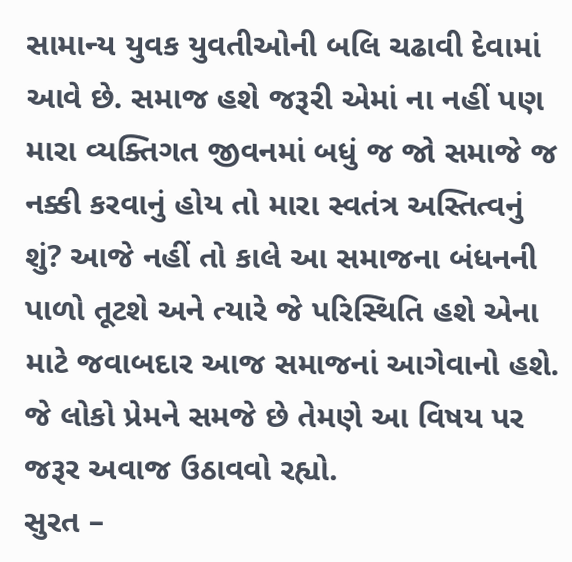સામાન્ય યુવક યુવતીઓની બલિ ચઢાવી દેવામાં આવે છે. સમાજ હશે જરૂરી એમાં ના નહીં પણ મારા વ્યક્તિગત જીવનમાં બધું જ જો સમાજે જ નક્કી કરવાનું હોય તો મારા સ્વતંત્ર અસ્તિત્વનું શું? આજે નહીં તો કાલે આ સમાજના બંધનની પાળો તૂટશે અને ત્યારે જે પરિસ્થિતિ હશે એના માટે જવાબદાર આજ સમાજનાં આગેવાનો હશે. જે લોકો પ્રેમને સમજે છે તેમણે આ વિષય પર જરૂર અવાજ ઉઠાવવો રહ્યો.
સુરત –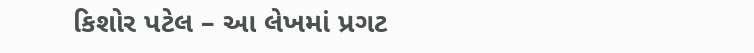કિશોર પટેલ – આ લેખમાં પ્રગટ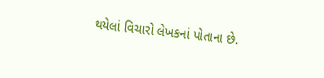થયેલાં વિચારો લેખકનાં પોતાના છે.